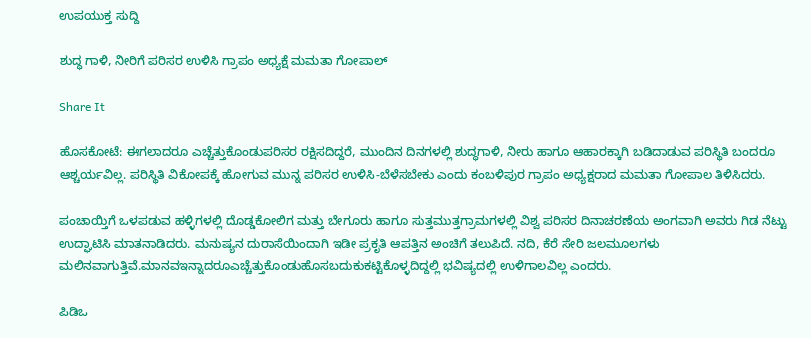ಉಪಯುಕ್ತ ಸುದ್ದಿ

ಶುದ್ಧ ಗಾಳಿ, ನೀರಿಗೆ ಪರಿಸರ ಉಳಿಸಿ ಗ್ರಾಪಂ ಅಧ್ಯಕ್ಷೆ ಮಮತಾ ಗೋಪಾಲ್

Share It

ಹೊಸಕೋಟೆ: ಈಗಲಾದರೂ ಎಚ್ಚೆತ್ತುಕೊಂಡುಪರಿಸರ ರಕ್ಷಿಸದಿದ್ದರೆ, ಮುಂದಿನ ದಿನಗಳಲ್ಲಿ ಶುದ್ಧಗಾಳಿ, ನೀರು ಹಾಗೂ ಆಹಾರಕ್ಕಾಗಿ ಬಡಿದಾಡುವ ಪರಿಸ್ಥಿತಿ ಬಂದರೂ ಆಶ್ಚರ್ಯವಿಲ್ಲ. ಪರಿಸ್ಥಿತಿ ವಿಕೋಪಕ್ಕೆ ಹೋಗುವ ಮುನ್ನ ಪರಿಸರ ಉಳಿಸಿ-ಬೆಳೆಸಬೇಕು ಎಂದು ಕಂಬಳಿಪುರ ಗ್ರಾಪಂ ಅಧ್ಯಕ್ಷರಾದ ಮಮತಾ ಗೋಪಾಲ ತಿಳಿಸಿದರು.

ಪಂಚಾಯ್ತಿಗೆ ಒಳಪಡುವ ಹಳ್ಳಿಗಳಲ್ಲಿ ದೊಡ್ಡಕೋಲಿಗ ಮತ್ತು ಬೇಗೂರು ಹಾಗೂ ಸುತ್ತಮುತ್ತಗ್ರಾಮಗಳಲ್ಲಿ ವಿಶ್ವ ಪರಿಸರ ದಿನಾಚರಣೆಯ ಅಂಗವಾಗಿ ಅವರು ಗಿಡ ನೆಟ್ಟು ಉದ್ಘಾಟಿಸಿ ಮಾತನಾಡಿದರು. ಮನುಷ್ಯನ ದುರಾಸೆಯಿಂದಾಗಿ ಇಡೀ ಪ್ರಕೃತಿ ಆಪತ್ತಿನ ಅಂಚಿಗೆ ತಲುಪಿದೆ. ನದಿ, ಕೆರೆ ಸೇರಿ ಜಲಮೂಲಗಳು ಮಲಿನವಾಗುತ್ತಿವೆ.ಮಾನವಇನ್ನಾದರೂಎಚ್ಚೆತ್ತುಕೊಂಡುಹೊಸಬದುಕುಕಟ್ಟಿಕೊಳ್ಳದಿದ್ದಲ್ಲಿ ಭವಿಷ್ಯದಲ್ಲಿ ಉಳಿಗಾಲವಿಲ್ಲ ಎಂದರು.

ಪಿಡಿಒ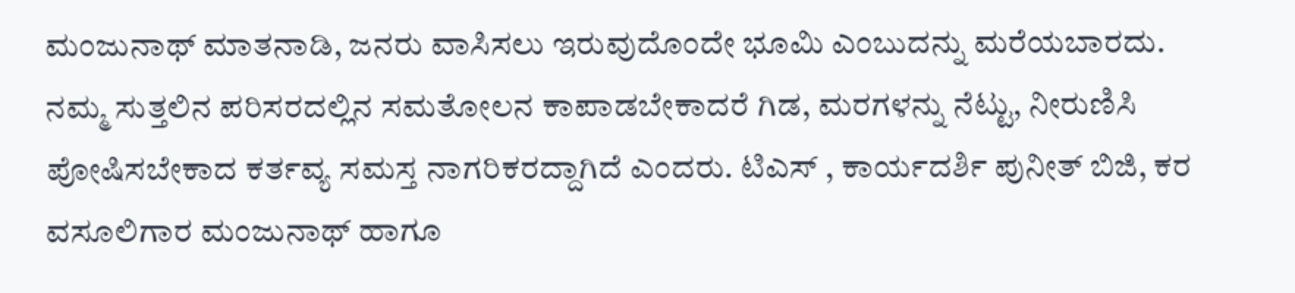ಮಂಜುನಾಥ್ ಮಾತನಾಡಿ, ಜನರು ವಾಸಿಸಲು ಇರುವುದೊಂದೇ ಭೂಮಿ ಎಂಬುದನ್ನು ಮರೆಯಬಾರದು. ನಮ್ಮ ಸುತ್ತಲಿನ ಪರಿಸರದಲ್ಲಿನ ಸಮತೋಲನ ಕಾಪಾಡಬೇಕಾದರೆ ಗಿಡ, ಮರಗಳನ್ನು ನೆಟ್ಟು, ನೀರುಣಿಸಿ ಪೋಷಿಸಬೇಕಾದ ಕರ್ತವ್ಯ ಸಮಸ್ತ ನಾಗರಿಕರದ್ದಾಗಿದೆ ಎಂದರು. ಟಿಎಸ್ , ಕಾರ್ಯದರ್ಶಿ ಪುನೀತ್ ಬಿಜಿ, ಕರ ವಸೂಲಿಗಾರ ಮಂಜುನಾಥ್ ಹಾಗೂ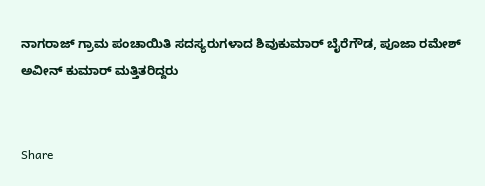ನಾಗರಾಜ್ ಗ್ರಾಮ ಪಂಚಾಯಿತಿ ಸದಸ್ಯರುಗಳಾದ ಶಿವುಕುಮಾರ್ ಬೈರೆಗೌಡ, ಪೂಜಾ ರಮೇಶ್ ಅವೀನ್ ಕುಮಾರ್ ಮತ್ತಿತರಿದ್ದರು


Share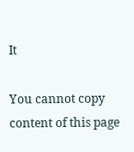It

You cannot copy content of this page